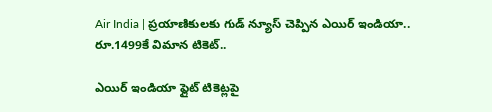Air India | ప్ర‌యాణికుల‌కు గుడ్ న్యూస్ చెప్పిన ఎయిర్ ఇండియా.. రూ.1499కే విమాన టికెట్‌..

ఎయిర్ ఇండియా ఫ్లైట్ టికెట్లపై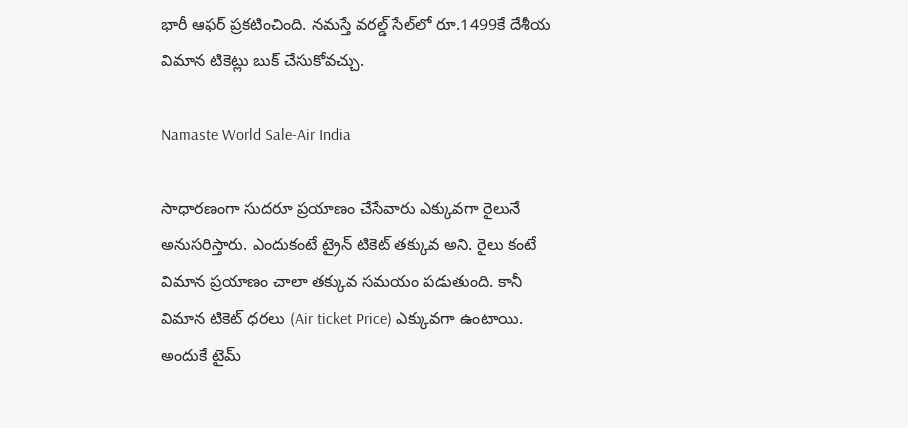భారీ ఆఫర్ ప్రకటించింది. న‌మ‌స్తే వరల్డ్ సేల్‌లో రూ.1499కే దేశీయ విమాన టికెట్లు బుక్ చేసుకోవచ్చు.

Namaste World Sale-Air India

సాధార‌ణంగా సుద‌రూ ప్ర‌యాణం చేసేవారు ఎక్కువ‌గా రైలునే అనుస‌రిస్తారు. ఎందుకంటే ట్రైన్ టికెట్ త‌క్కువ అని. రైలు కంటే విమాన ప్ర‌యాణం చాలా త‌క్కువ స‌మ‌యం ప‌డుతుంది. కానీ విమాన టికెట్ ధ‌ర‌లు (Air ticket Price) ఎక్కువ‌గా ఉంటాయి. అందుకే టైమ్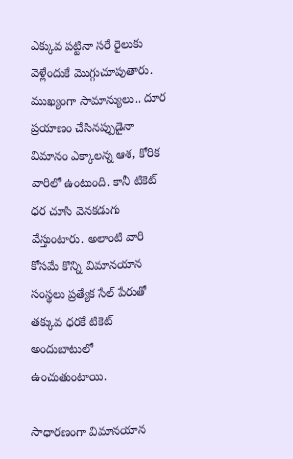ఎక్కువ ప‌ట్టినా స‌రే రైలుకు వెళ్లేందుకే మొగ్గుచూపుతారు. ముఖ్యంగా సామాన్యులు.. దూర ప్ర‌యాణం చేసిన‌ప్పుడైనా విమానం ఎక్కాల‌న్న ఆశ‌, కోరిక వారిలో ఉంటుంది. కానీ టికెట్ ధ‌ర చూసి వెన‌క‌డుగు వేస్తుంటారు. అలాంటి వారి కోస‌మే కొన్ని విమాన‌యాన సంస్థ‌లు ప్ర‌త్యేక సేల్ పేరుతో త‌క్కువ ధ‌ర‌కే టికెట్ అందుబాటులో ఉంచుతుంటాయి.

సాధార‌ణంగా విమాన‌యాన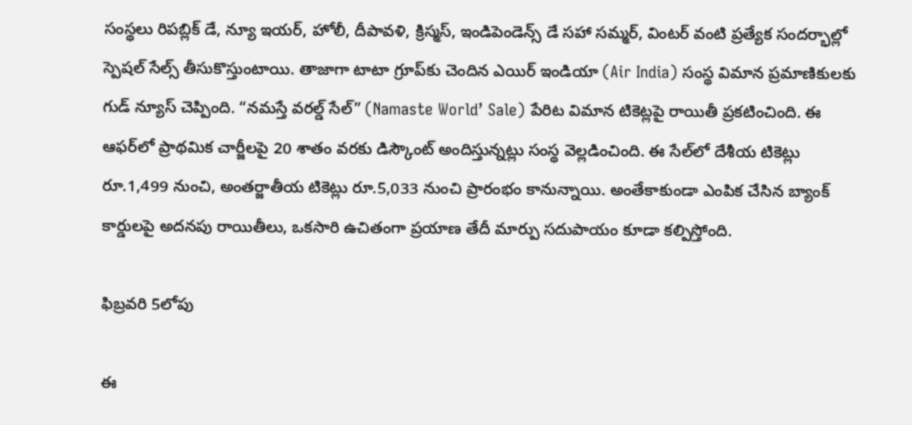సంస్థ‌లు రిపబ్లిక్ డే, న్యూ ఇయర్, హోలీ, దీపావళి, క్రిస్మస్, ఇండిపెండెన్స్ డే సహా సమ్మర్, వింటర్ వంటి ప్రత్యేక సందర్భాల్లో స్పెషల్ సేల్స్ తీసుకొస్తుంటాయి. తాజాగా టాటా గ్రూప్‌కు చెందిన ఎయిర్ ఇండియా (Air India) సంస్థ విమాన ప్ర‌మాణికుల‌కు గుడ్ న్యూస్ చెప్పింది. “న‌మ‌స్తే వ‌ర‌ల్డ్ సేల్‌” (Namaste World’ Sale) పేరిట విమాన టికెట్ల‌పై రాయితీ ప్ర‌క‌టించింది. ఈ ఆఫర్‌లో ప్రాథమిక చార్జీలపై 20 శాతం వరకు డిస్కౌంట్ అందిస్తున్నట్లు సంస్థ వెల్లడించింది. ఈ సేల్‌లో దేశీయ టికెట్లు రూ.1,499 నుంచి, అంతర్జాతీయ టికెట్లు రూ.5,033 నుంచి ప్రారంభం కానున్నాయి. అంతేకాకుండా ఎంపిక చేసిన బ్యాంక్ కార్డులపై అదనపు రాయితీలు, ఒకసారి ఉచితంగా ప్రయాణ తేదీ మార్పు సదుపాయం కూడా కల్పిస్తోంది.

ఫిబ్ర‌వ‌రి 5లోపు

ఈ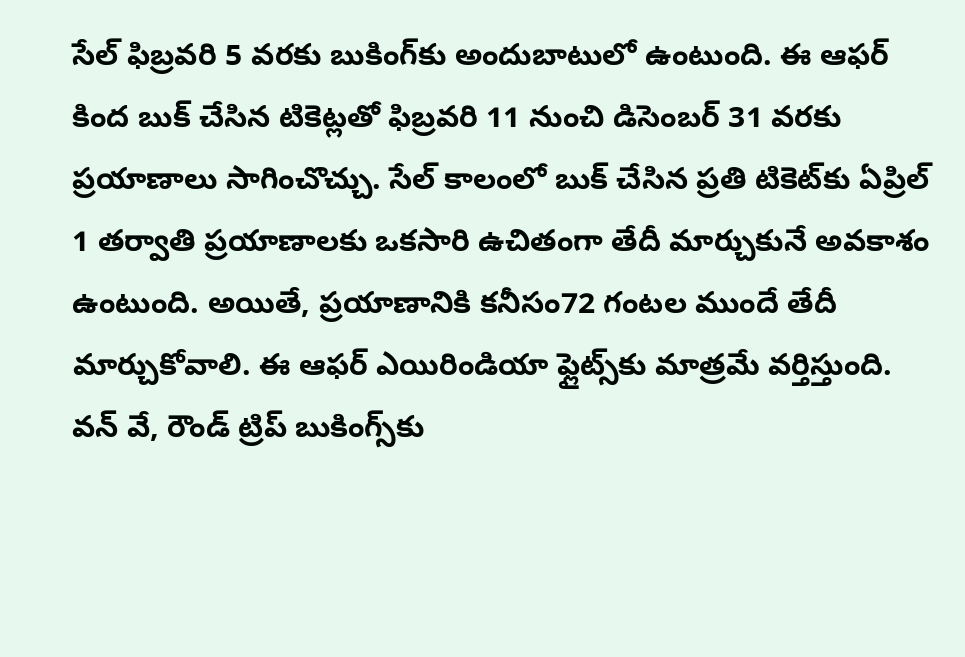సేల్‌ ఫిబ్రవరి 5 వరకు బుకింగ్‌కు అందుబాటులో ఉంటుంది. ఈ ఆఫర్ కింద బుక్ చేసిన టికెట్లతో ఫిబ్రవరి 11 నుంచి డిసెంబర్ 31 వరకు ప్రయాణాలు సాగించొచ్చు. సేల్‌ కాలంలో బుక్ చేసిన ప్రతి టికెట్‌కు ఏప్రిల్ 1 తర్వాతి ప్రయాణాలకు ఒకసారి ఉచితంగా తేదీ మార్చుకునే అవకాశం ఉంటుంది. అయితే, ప్రయాణానికి కనీసం72 గంటల ముందే తేదీ మార్చుకోవాలి. ఈ ఆఫర్ ఎయిరిండియా ఫ్లైట్స్‌కు మాత్రమే వర్తిస్తుంది. వన్ వే, రౌండ్ ట్రిప్ బుకింగ్స్‌కు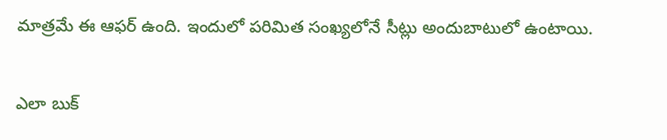మాత్రమే ఈ ఆఫర్ ఉంది. ఇందులో పరిమిత సంఖ్యలోనే సీట్లు అందుబాటులో ఉంటాయి.

ఎలా బుక్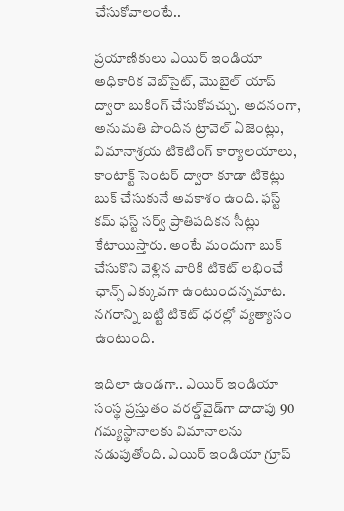చేసుకోవాలంటే..

ప్రయాణికులు ఎయిర్ ఇండియా అధికారిక వెబ్‌సైట్, మొబైల్ యాప్ ద్వారా బుకింగ్ చేసుకోవచ్చు. అదనంగా, అనుమతి పొందిన ట్రావెల్ ఏజెంట్లు, విమానాశ్రయ టికెటింగ్ కార్యాలయాలు, కాంటాక్ట్ సెంటర్ ద్వారా కూడా టికెట్లు బుక్ చేసుకునే అవకాశం ఉంది. ఫస్ట్ కమ్ ఫస్ట్ సర్వ్ ప్రాతిపదికన సీట్లు కేటాయిస్తారు. అంటే మందుగా బుక్ చేసుకొని వెళ్లిన వారికి టికెట్ లభించే ఛాన్స్ ఎక్కువగా ఉంటుందన్నమాట. నగరాన్ని బట్టి టికెట్ ధ‌ర‌ల్లో వ్య‌త్యాసం ఉంటుంది.

ఇదిలా ఉండ‌గా.. ఎయిర్ ఇండియా సంస్థ ప్ర‌స్తుతం వ‌ర‌ల్డ్‌వైడ్‌గా దాదాపు 90 గమ్యస్థానాలకు విమానాల‌ను నడుపుతోంది. ఎయిర్ ఇండియా గ్రూప్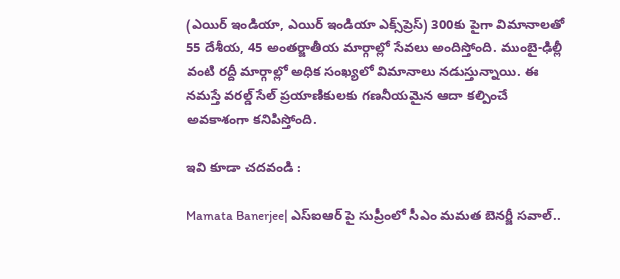(ఎయిర్ ఇండియా, ఎయిర్ ఇండియా ఎక్స్‌ప్రెస్) 300కు పైగా విమానాలతో 55 దేశీయ, 45 అంతర్జాతీయ మార్గాల్లో సేవలు అందిస్తోంది. ముంబై-ఢిల్లీ వంటి రద్దీ మార్గాల్లో అధిక సంఖ్యలో విమానాలు నడుస్తున్నాయి. ఈ నమస్తే వరల్డ్ సేల్‌ ప్రయాణికులకు గణనీయమైన ఆదా కల్పించే అవకాశంగా కనిపిస్తోంది.

ఇవి కూడా చదవండి :

Mamata Banerjee| ఎస్ఐఆర్ పై సుప్రీంలో సీఎం మమత బెనర్జీ సవాల్..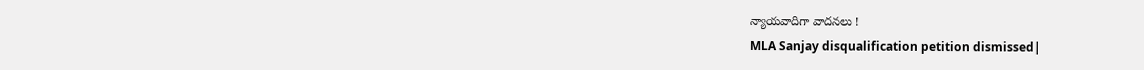న్యాయవాదిగా వాదనలు !
MLA Sanjay disqualification petition dismissed|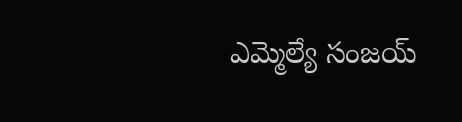ఎమ్మెల్యే సంజయ్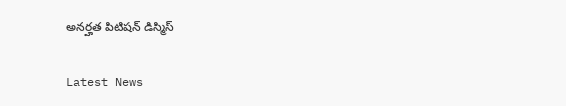అనర్హత పిటిషన్ డిస్మిస్

Latest News